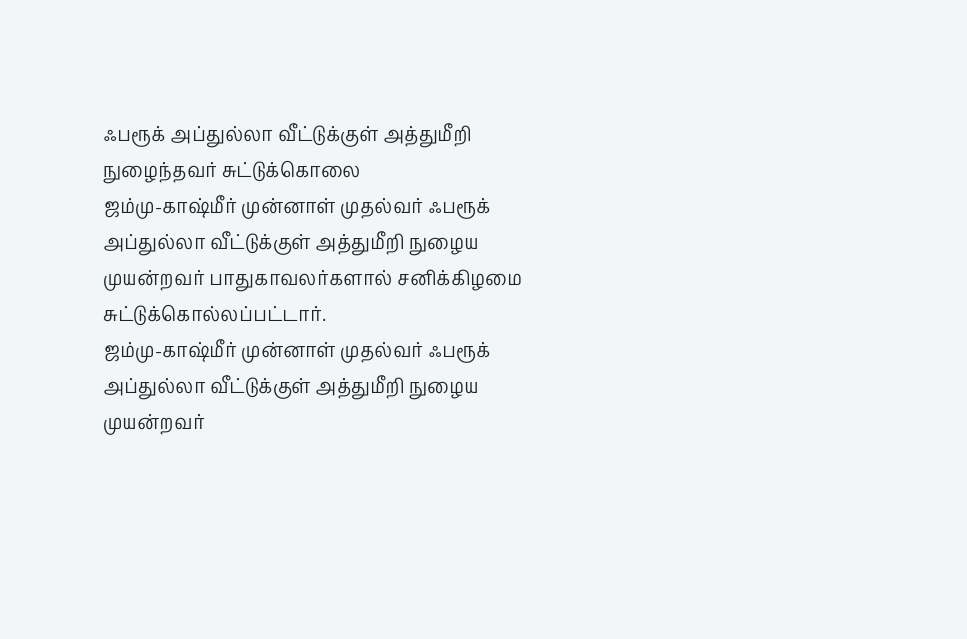ஃபரூக் அப்துல்லா வீட்டுக்குள் அத்துமீறி நுழைந்தவர் சுட்டுக்கொலை
ஜம்மு-காஷ்மீர் முன்னாள் முதல்வர் ஃபரூக் அப்துல்லா வீட்டுக்குள் அத்துமீறி நுழைய முயன்றவர் பாதுகாவலர்களால் சனிக்கிழமை சுட்டுக்கொல்லப்பட்டார்.
ஜம்மு-காஷ்மீர் முன்னாள் முதல்வர் ஃபரூக் அப்துல்லா வீட்டுக்குள் அத்துமீறி நுழைய முயன்றவர்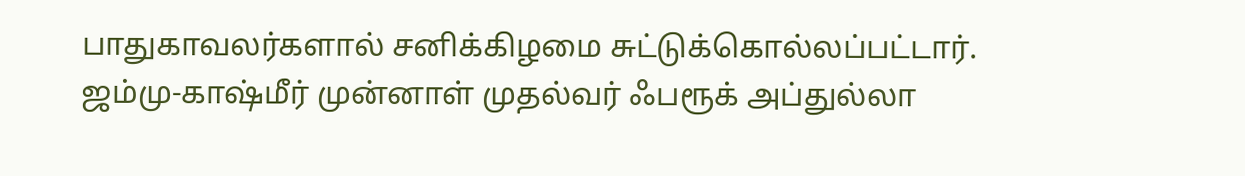பாதுகாவலர்களால் சனிக்கிழமை சுட்டுக்கொல்லப்பட்டார்.
ஜம்மு-காஷ்மீர் முன்னாள் முதல்வர் ஃபரூக் அப்துல்லா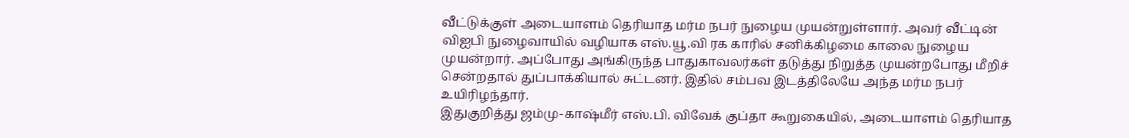வீட்டுக்குள் அடையாளம் தெரியாத மர்ம நபர் நுழைய முயன்றுள்ளார். அவர் வீட்டின் விஐபி நுழைவாயில் வழியாக எஸ்.யூ.வி ரக காரில் சனிக்கிழமை காலை நுழைய முயன்றார். அப்போது அங்கிருந்த பாதுகாவலர்கள் தடுத்து நிறுத்த முயன்றபோது மீறிச் சென்றதால் துப்பாக்கியால் சுட்டனர். இதில் சம்பவ இடத்திலேயே அந்த மர்ம நபர் உயிரிழந்தார்.
இதுகுறித்து ஜம்மு-காஷ்மீர் எஸ்.பி. விவேக் குப்தா கூறுகையில், அடையாளம் தெரியாத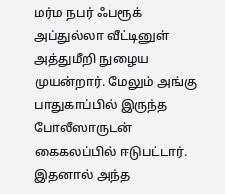மர்ம நபர் ஃபரூக் அப்துல்லா வீட்டினுள் அத்துமீறி நுழைய முயன்றார். மேலும் அங்கு பாதுகாப்பில் இருந்த போலீஸாருடன் கைகலப்பில் ஈடுபட்டார். இதனால் அந்த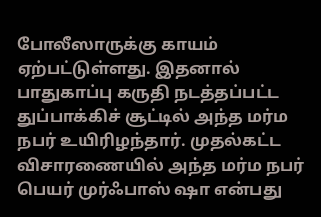போலீஸாருக்கு காயம் ஏற்பட்டுள்ளது. இதனால் பாதுகாப்பு கருதி நடத்தப்பட்ட துப்பாக்கிச் சூட்டில் அந்த மர்ம நபர் உயிரிழந்தார். முதல்கட்ட விசாரணையில் அந்த மர்ம நபர் பெயர் முர்ஃபாஸ் ஷா என்பது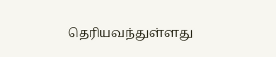தெரியவந்துள்ளது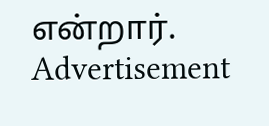என்றார்.
Advertisement